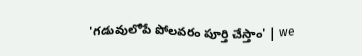'గడువులోపే పోలవరం పూర్తి చేస్తాం' | we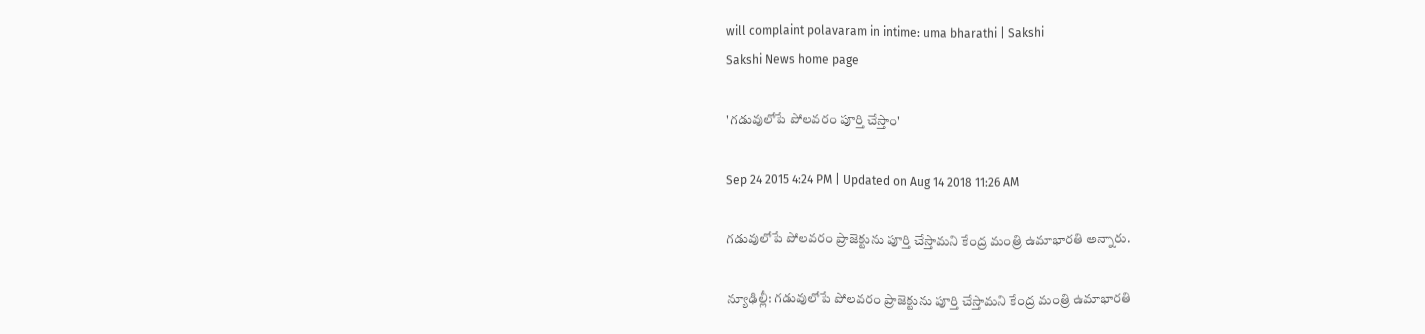will complaint polavaram in intime: uma bharathi | Sakshi
Sakshi News home page

'గడువులోపే పోలవరం పూర్తి చేస్తాం'

Sep 24 2015 4:24 PM | Updated on Aug 14 2018 11:26 AM

గడువులోపే పోలవరం ప్రాజెక్టును పూర్తి చేస్తామని కేంద్ర మంత్రి ఉమాభారతి అన్నారు.

న్యూఢిల్లీ: గడువులోపే పోలవరం ప్రాజెక్టును పూర్తి చేస్తామని కేంద్ర మంత్రి ఉమాభారతి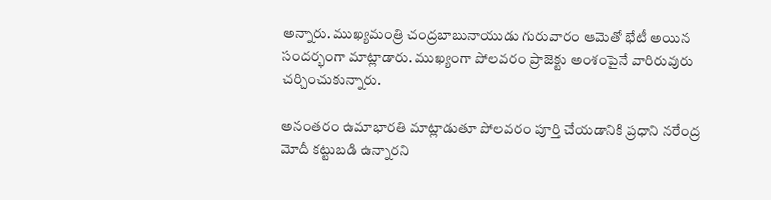అన్నారు. ముఖ్యమంత్రి చంద్రబాబునాయుడు గురువారం ఆమెతో భేటీ అయిన సందర్భంగా మాట్లాడారు. ముఖ్యంగా పోలవరం ప్రాజెక్టు అంశంపైనే వారిరువురు చర్చించుకున్నారు.

అనంతరం ఉమాభారతి మాట్లాడుతూ పోలవరం పూర్తి చేయడానికి ప్రధాని నరేంద్ర మోదీ కట్టుబడి ఉన్నారని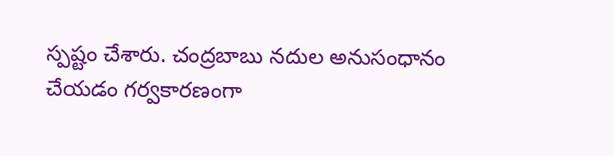స్పష్టం చేశారు. చంద్రబాబు నదుల అనుసంధానం చేయడం గర్వకారణంగా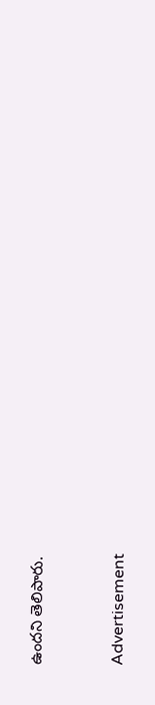ఉందని తెలిపారు.


Advertisement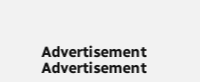Advertisement
Advertisement